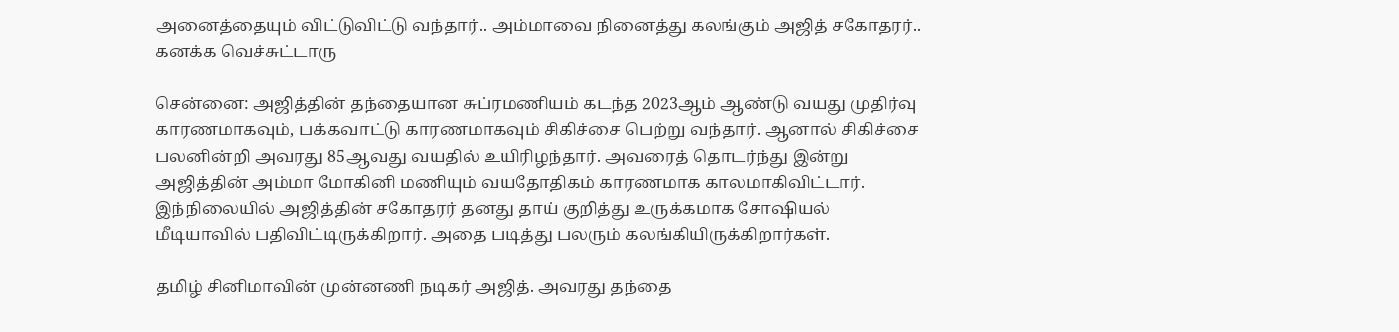அனைத்தையும் விட்டுவிட்டு வந்தார்.. அம்மாவை நினைத்து கலங்கும் அஜித் சகோதரர்.. கனக்க வெச்சுட்டாரு

சென்னை: அஜித்தின் தந்தையான சுப்ரமணியம் கடந்த 2023ஆம் ஆண்டு வயது முதிர்வு காரணமாகவும், பக்கவாட்டு காரணமாகவும் சிகிச்சை பெற்று வந்தார். ஆனால் சிகிச்சை பலனின்றி அவரது 85ஆவது வயதில் உயிரிழந்தார். அவரைத் தொடர்ந்து இன்று அஜித்தின் அம்மா மோகினி மணியும் வயதோதிகம் காரணமாக காலமாகிவிட்டார். இந்நிலையில் அஜித்தின் சகோதரர் தனது தாய் குறித்து உருக்கமாக சோஷியல் மீடியாவில் பதிவிட்டிருக்கிறார். அதை படித்து பலரும் கலங்கியிருக்கிறார்கள்.

தமிழ் சினிமாவின் முன்னணி நடிகர் அஜித். அவரது தந்தை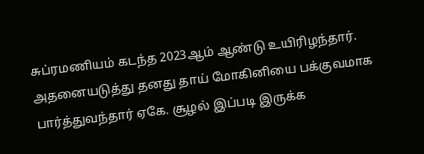சுப்ரமணியம் கடந்த 2023ஆம் ஆண்டு உயிரிழந்தார். அதனையடுத்து தனது தாய் மோகினியை பக்குவமாக பார்த்துவந்தார் ஏகே. சூழல் இப்படி இருக்க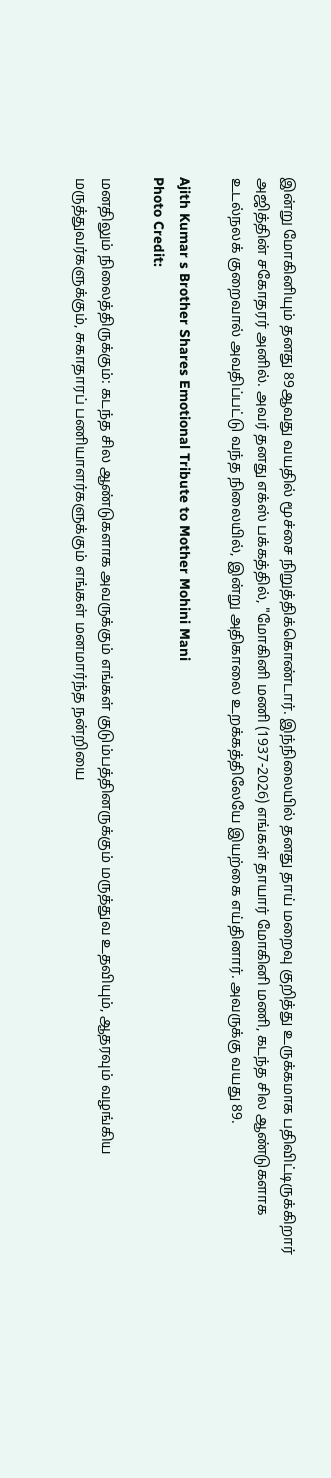இன்று மோகினியும் தனது 89ஆவது வயதில் மூச்சை நிறுத்திக்கொண்டார். இந்நிலையில் தனது தாய் மறைவு குறித்து உருக்கமாக பதிவிட்டிருக்கிறார் அஜித்தின் சகோதரர் அனில். அவர் தனது எக்ஸ் பக்கத்தில், "மோகினி மணி (1937-2026) எங்கள் தாயார் மோகினி மணி, கடந்த சில ஆண்டுகளாக உடல்நலக் குறைவால் அவதிப்பட்டு வந்த நிலையில், இன்று அதிகாலை உறக்கத்திலேயே இயற்கை எய்தினார். அவருக்கு வயது 89.

Ajith Kumar s Brother Shares Emotional Tribute to Mother Mohini Mani
Photo Credit:

மனதிலும் நிலைத்திருக்கும்: கடந்த சில ஆண்டுகளாக அவருக்கும் எங்கள் குடும்பத்தினருக்கும் மருத்துவ உதவியும், ஆதரவும் வழங்கிய மருத்துவர்களுக்கும், சுகாதாரப் பணியாளர்களுக்கும் எங்கள் மனமார்ந்த நன்றியை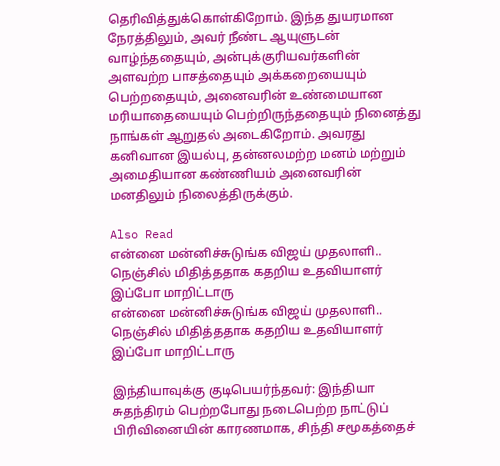தெரிவித்துக்கொள்கிறோம். இந்த துயரமான நேரத்திலும், அவர் நீண்ட ஆயுளுடன் வாழ்ந்ததையும், அன்புக்குரியவர்களின் அளவற்ற பாசத்தையும் அக்கறையையும் பெற்றதையும், அனைவரின் உண்மையான மரியாதையையும் பெற்றிருந்ததையும் நினைத்து நாங்கள் ஆறுதல் அடைகிறோம். அவரது கனிவான இயல்பு, தன்னலமற்ற மனம் மற்றும் அமைதியான கண்ணியம் அனைவரின் மனதிலும் நிலைத்திருக்கும்.

Also Read
என்னை மன்னிச்சுடுங்க விஜய் முதலாளி.. நெஞ்சில் மிதித்ததாக கதறிய உதவியாளர் இப்போ மாறிட்டாரு
என்னை மன்னிச்சுடுங்க விஜய் முதலாளி.. நெஞ்சில் மிதித்ததாக கதறிய உதவியாளர் இப்போ மாறிட்டாரு

இந்தியாவுக்கு குடிபெயர்ந்தவர்: இந்தியா சுதந்திரம் பெற்றபோது நடைபெற்ற நாட்டுப் பிரிவினையின் காரணமாக, சிந்தி சமூகத்தைச்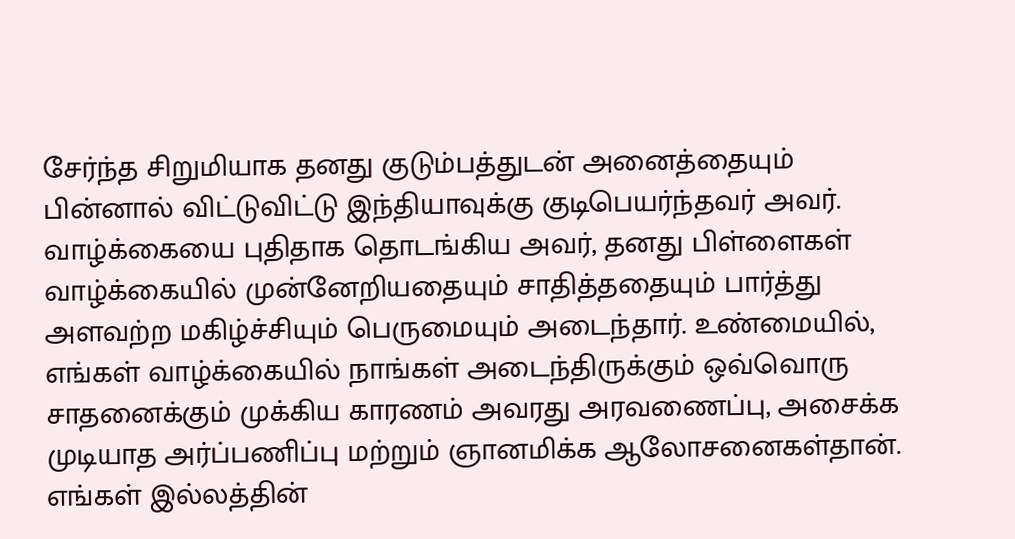சேர்ந்த சிறுமியாக தனது குடும்பத்துடன் அனைத்தையும் பின்னால் விட்டுவிட்டு இந்தியாவுக்கு குடிபெயர்ந்தவர் அவர். வாழ்க்கையை புதிதாக தொடங்கிய அவர், தனது பிள்ளைகள் வாழ்க்கையில் முன்னேறியதையும் சாதித்ததையும் பார்த்து அளவற்ற மகிழ்ச்சியும் பெருமையும் அடைந்தார். உண்மையில், எங்கள் வாழ்க்கையில் நாங்கள் அடைந்திருக்கும் ஒவ்வொரு சாதனைக்கும் முக்கிய காரணம் அவரது அரவணைப்பு, அசைக்க முடியாத அர்ப்பணிப்பு மற்றும் ஞானமிக்க ஆலோசனைகள்தான். எங்கள் இல்லத்தின்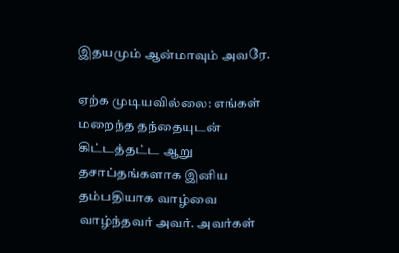இதயமும் ஆன்மாவும் அவரே.

ஏற்க முடியவில்லை: எங்கள் மறைந்த தந்தையுடன் கிட்டத்தட்ட ஆறு தசாப்தங்களாக இனிய தம்பதியாக வாழ்வை வாழ்ந்தவர் அவர். அவர்கள்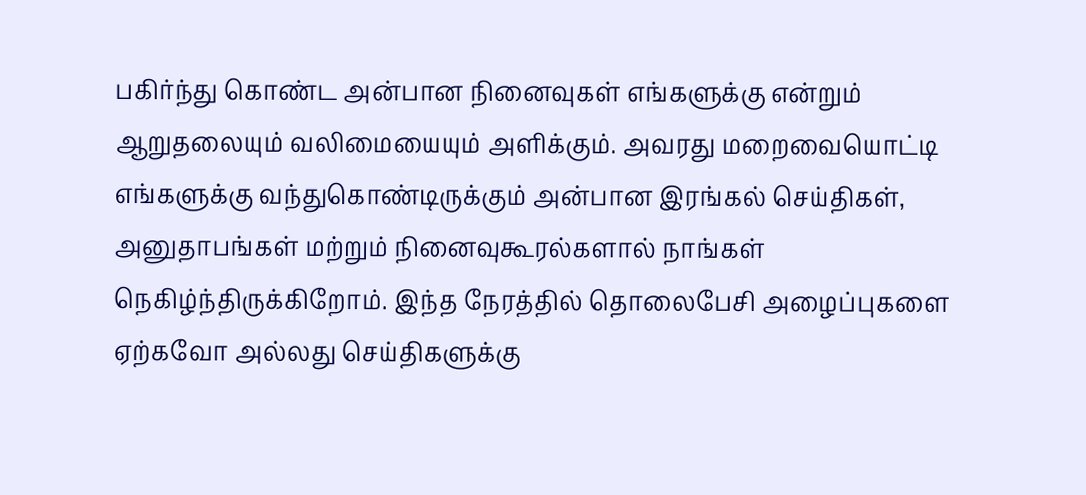பகிர்ந்து கொண்ட அன்பான நினைவுகள் எங்களுக்கு என்றும் ஆறுதலையும் வலிமையையும் அளிக்கும். அவரது மறைவையொட்டி எங்களுக்கு வந்துகொண்டிருக்கும் அன்பான இரங்கல் செய்திகள், அனுதாபங்கள் மற்றும் நினைவுகூரல்களால் நாங்கள் நெகிழ்ந்திருக்கிறோம். இந்த நேரத்தில் தொலைபேசி அழைப்புகளை ஏற்கவோ அல்லது செய்திகளுக்கு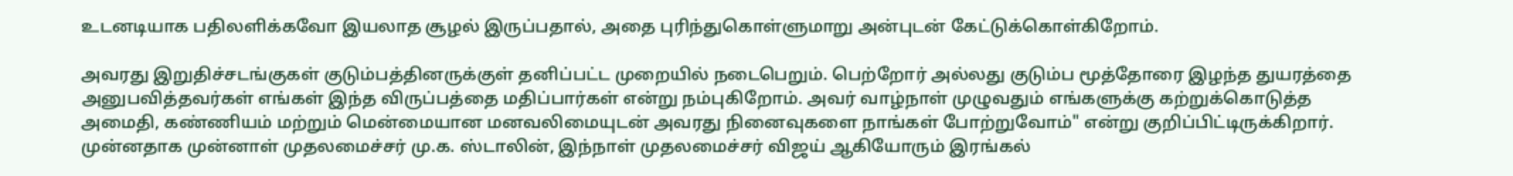உடனடியாக பதிலளிக்கவோ இயலாத சூழல் இருப்பதால், அதை புரிந்துகொள்ளுமாறு அன்புடன் கேட்டுக்கொள்கிறோம்.

அவரது இறுதிச்சடங்குகள் குடும்பத்தினருக்குள் தனிப்பட்ட முறையில் நடைபெறும். பெற்றோர் அல்லது குடும்ப மூத்தோரை இழந்த துயரத்தை அனுபவித்தவர்கள் எங்கள் இந்த விருப்பத்தை மதிப்பார்கள் என்று நம்புகிறோம். அவர் வாழ்நாள் முழுவதும் எங்களுக்கு கற்றுக்கொடுத்த அமைதி, கண்ணியம் மற்றும் மென்மையான மனவலிமையுடன் அவரது நினைவுகளை நாங்கள் போற்றுவோம்" என்று குறிப்பிட்டிருக்கிறார். முன்னதாக முன்னாள் முதலமைச்சர் மு.க. ஸ்டாலின், இந்நாள் முதலமைச்சர் விஜய் ஆகியோரும் இரங்கல்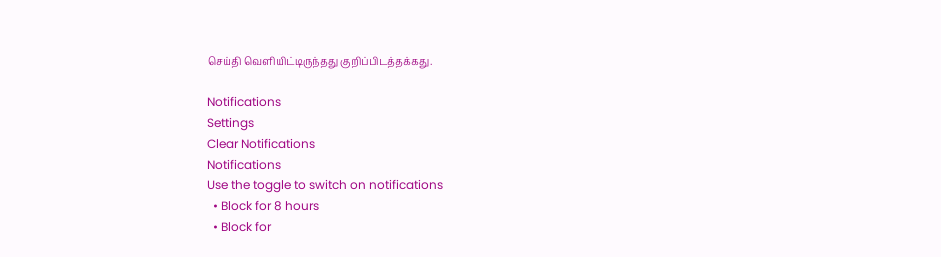செய்தி வெளியிட்டிருந்தது குறிப்பிடத்தக்கது.

Notifications
Settings
Clear Notifications
Notifications
Use the toggle to switch on notifications
  • Block for 8 hours
  • Block for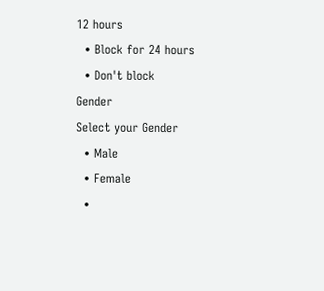12 hours
  • Block for 24 hours
  • Don't block
Gender
Select your Gender
  • Male
  • Female
  •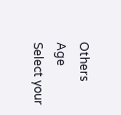Others
Age
Select your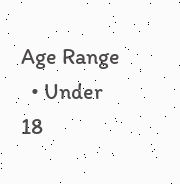Age Range
  • Under 18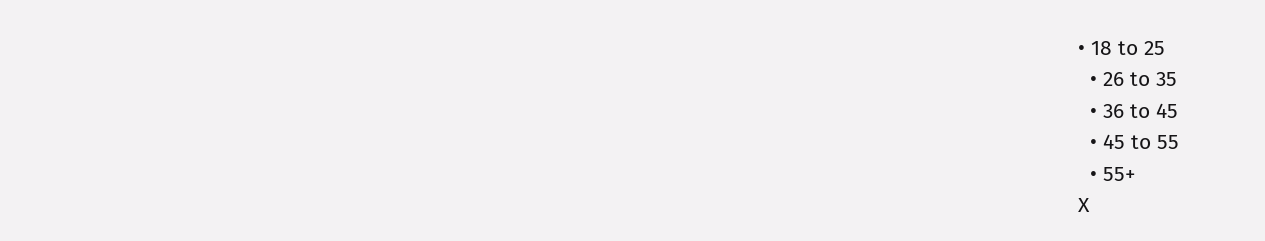• 18 to 25
  • 26 to 35
  • 36 to 45
  • 45 to 55
  • 55+
X